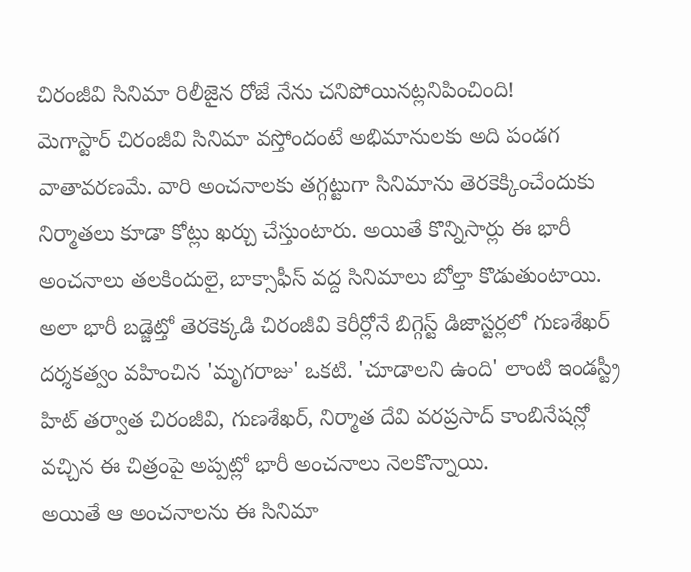చిరంజీవి సినిమా రిలీజైన రోజే నేను చనిపోయినట్లనిపించింది!
మెగాస్టార్ చిరంజీవి సినిమా వస్తోందంటే అభిమానులకు అది పండగ వాతావరణమే. వారి అంచనాలకు తగ్గట్టుగా సినిమాను తెరకెక్కించేందుకు నిర్మాతలు కూడా కోట్లు ఖర్చు చేస్తుంటారు. అయితే కొన్నిసార్లు ఈ భారీ అంచనాలు తలకిందులై, బాక్సాఫీస్ వద్ద సినిమాలు బోల్తా కొడుతుంటాయి. అలా భారీ బడ్జెట్తో తెరకెక్కడి చిరంజీవి కెరీర్లోనే బిగ్గెస్ట్ డిజాస్టర్లలో గుణశేఖర్ దర్శకత్వం వహించిన 'మృగరాజు' ఒకటి. 'చూడాలని ఉంది' లాంటి ఇండస్ట్రీ హిట్ తర్వాత చిరంజీవి, గుణశేఖర్, నిర్మాత దేవి వరప్రసాద్ కాంబినేషన్లో వచ్చిన ఈ చిత్రంపై అప్పట్లో భారీ అంచనాలు నెలకొన్నాయి.
అయితే ఆ అంచనాలను ఈ సినిమా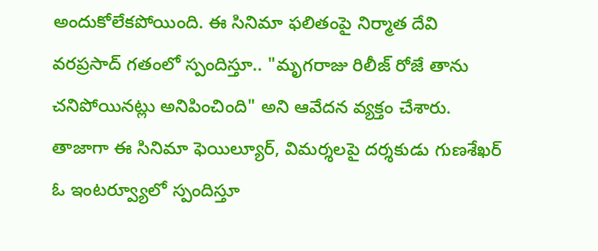అందుకోలేకపోయింది. ఈ సినిమా ఫలితంపై నిర్మాత దేవి వరప్రసాద్ గతంలో స్పందిస్తూ.. "మృగరాజు రిలీజ్ రోజే తాను చనిపోయినట్లు అనిపించింది" అని ఆవేదన వ్యక్తం చేశారు. తాజాగా ఈ సినిమా ఫెయిల్యూర్, విమర్శలపై దర్శకుడు గుణశేఖర్ ఓ ఇంటర్వ్యూలో స్పందిస్తూ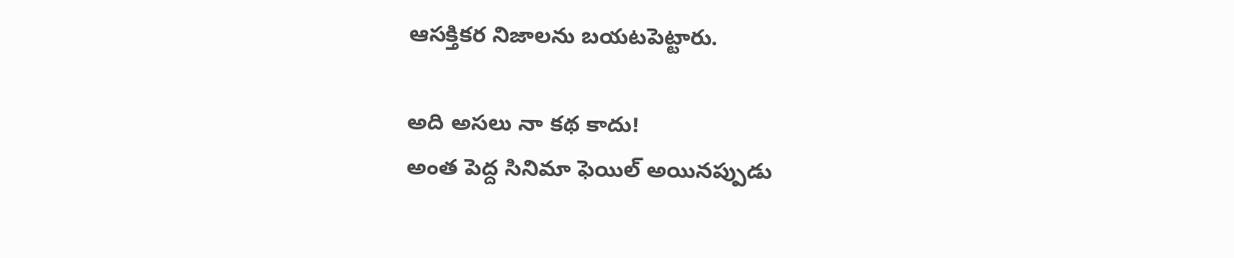ఆసక్తికర నిజాలను బయటపెట్టారు.

అది అసలు నా కథ కాదు!
అంత పెద్ద సినిమా ఫెయిల్ అయినప్పుడు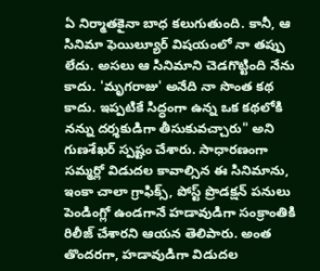ఏ నిర్మాతకైనా బాధ కలుగుతుంది. కానీ, ఆ సినిమా ఫెయిల్యూర్ విషయంలో నా తప్పు లేదు. అసలు ఆ సినిమాని చెడగొట్టింది నేను కాదు. 'మృగరాజు' అనేది నా సొంత కథ కాదు. ఇప్పటికే సిద్ధంగా ఉన్న ఒక కథలోకి నన్ను దర్శకుడిగా తీసుకువచ్చారు" అని గుణశేఖర్ స్పష్టం చేశారు. సాధారణంగా సమ్మర్లో విడుదల కావాల్సిన ఈ సినిమాను, ఇంకా చాలా గ్రాఫిక్స్, పోస్ట్ ప్రొడక్షన్ పనులు పెండింగ్లో ఉండగానే హడావుడిగా సంక్రాంతికి రిలీజ్ చేశారని ఆయన తెలిపారు. అంత తొందరగా, హడావుడిగా విడుదల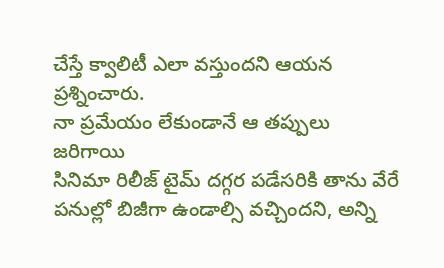చేస్తే క్వాలిటీ ఎలా వస్తుందని ఆయన ప్రశ్నించారు.
నా ప్రమేయం లేకుండానే ఆ తప్పులు జరిగాయి
సినిమా రిలీజ్ టైమ్ దగ్గర పడేసరికి తాను వేరే పనుల్లో బిజీగా ఉండాల్సి వచ్చిందని, అన్ని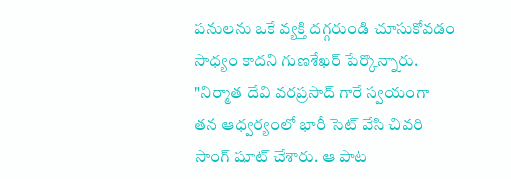పనులను ఒకే వ్యక్తి దగ్గరుండి చూసుకోవడం సాధ్యం కాదని గుణశేఖర్ పేర్కొన్నారు. "నిర్మాత దేవి వరప్రసాద్ గారే స్వయంగా తన ఆధ్వర్యంలో భారీ సెట్ వేసి చివరి సాంగ్ షూట్ చేశారు. ఆ పాట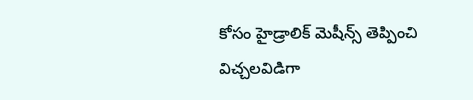కోసం హైడ్రాలిక్ మెషీన్స్ తెప్పించి విచ్చలవిడిగా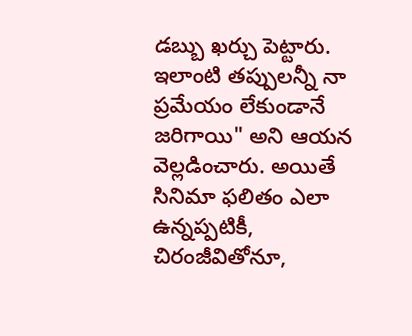డబ్బు ఖర్చు పెట్టారు. ఇలాంటి తప్పులన్నీ నా ప్రమేయం లేకుండానే జరిగాయి" అని ఆయన వెల్లడించారు. అయితే సినిమా ఫలితం ఎలా ఉన్నప్పటికీ, చిరంజీవితోనూ,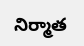నిర్మాత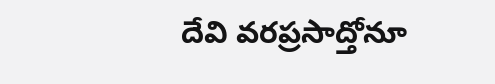దేవి వరప్రసాద్తోనూ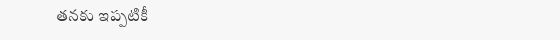తనకు ఇప్పటికీ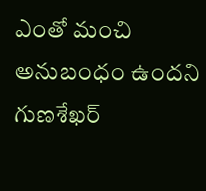ఎంతో మంచి అనుబంధం ఉందని గుణశేఖర్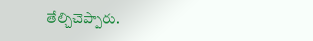తేల్చిచెప్పారు.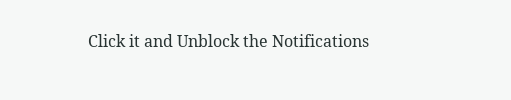Click it and Unblock the Notifications